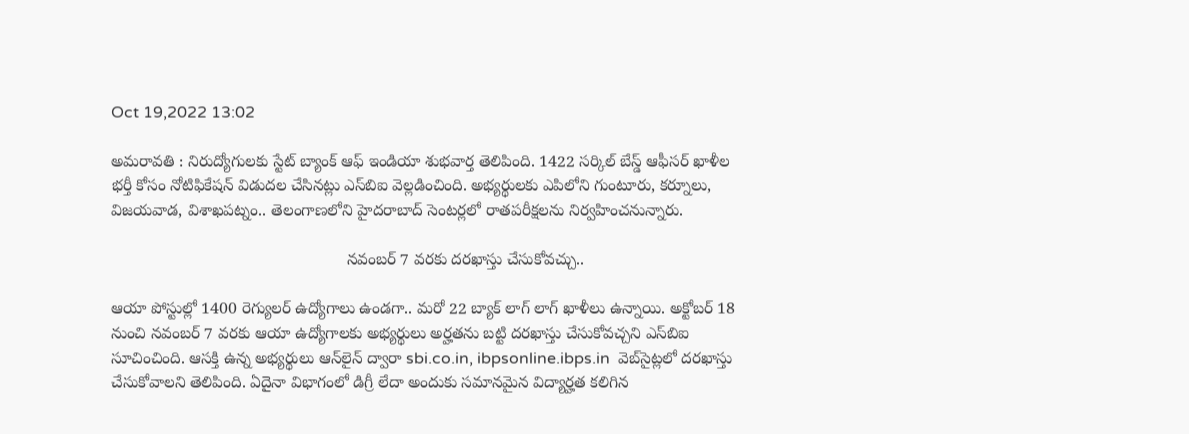Oct 19,2022 13:02

అమరావతి : నిరుద్యోగులకు స్టేట్‌ బ్యాంక్‌ ఆఫ్‌ ఇండియా శుభవార్త తెలిపింది. 1422 సర్కిల్‌ బేస్డ్‌ ఆఫీసర్‌ ఖాళీల భర్తీ కోసం నోటిఫికేషన్‌ విడుదల చేసినట్లు ఎస్‌బిఐ వెల్లడించింది. అభ్యర్థులకు ఎపిలోని గుంటూరు, కర్నూలు, విజయవాడ, విశాఖపట్నం.. తెలంగాణలోని హైదరాబాద్‌ సెంటర్లలో రాతపరీక్షలను నిర్వహించనున్నారు.

                                                    నవంబర్‌ 7 వరకు దరఖాస్తు చేసుకోవచ్చు..

ఆయా పోస్టుల్లో 1400 రెగ్యులర్‌ ఉద్యోగాలు ఉండగా.. మరో 22 బ్యాక్‌ లాగ్‌ లాగ్‌ ఖాళీలు ఉన్నాయి. అక్టోబర్‌ 18 నుంచి నవంబర్‌ 7 వరకు ఆయా ఉద్యోగాలకు అభ్యర్థులు అర్హతను బట్టి దరఖాస్తు చేసుకోవచ్చని ఎస్‌బిఐ సూచించింది. ఆసక్తి ఉన్న అభ్యర్థులు ఆన్‌లైన్‌ ద్వారా sbi.co.in, ibpsonline.ibps.in  వెబ్‌సైట్లలో దరఖాస్తు చేసుకోవాలని తెలిపింది. ఏదైనా విభాగంలో డిగ్రీ లేదా అందుకు సమానమైన విద్యార్హత కలిగిన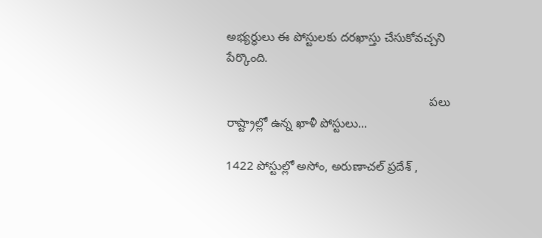అభ్యర్థులు ఈ పోస్టులకు దరఖాస్తు చేసుకోవచ్చని పేర్కొంది.

                                                            పలు రాష్ట్రాల్లో ఉన్న ఖాళీ పోస్టులు...

1422 పోస్టుల్లో అసోం, అరుణాచల్‌ ప్రదేశ్‌ ,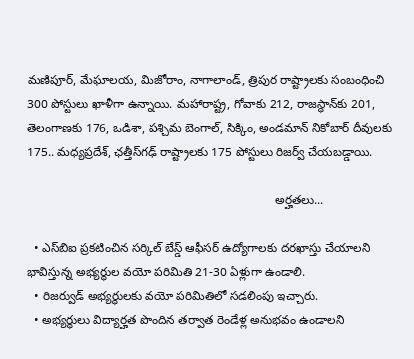మణిపూర్‌, మేఘాలయ, మిజోరాం, నాగాలాండ్‌, త్రిపుర రాష్ట్రాలకు సంబంధించి 300 పోస్టులు ఖాళీగా ఉన్నాయి. మహారాష్ట్ర, గోవాకు 212, రాజస్థాన్‌కు 201, తెలంగాణకు 176, ఒడిశా, పశ్చిమ బెంగాల్‌, సిక్కిం, అండమాన్‌ నికోబార్‌ దీవులకు 175.. మధ్యప్రదేశ్‌, ఛత్తీస్‌గఢ్‌ రాష్ట్రాలకు 175 పోస్టులు రిజర్వ్‌ చేయబడ్డాయి.

                                                                         అర్హతలు...

  • ఎస్‌బిఐ ప్రకటించిన సర్కిల్‌ బేస్డ్‌ ఆఫీసర్‌ ఉద్యోగాలకు దరఖాస్తు చేయాలని భావిస్తున్న అభ్యర్థుల వయో పరిమితి 21-30 ఏళ్లుగా ఉండాలి.
  • రిజర్వుడ్‌ అభ్యర్థులకు వయో పరిమితిలో సడలింపు ఇచ్చారు.
  • అభ్యర్థులు విద్యార్హత పొందిన తర్వాత రెండేళ్ల అనుభవం ఉండాలని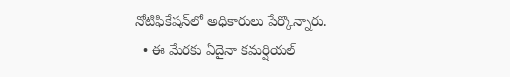నోటిఫికేషన్‌లో అధికారులు పేర్కొన్నారు.
  • ఈ మేరకు ఏదైనా కమర్షియల్‌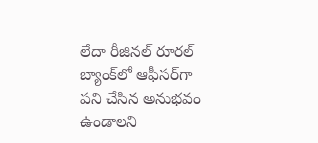లేదా రీజినల్‌ రూరల్‌ బ్యాంక్‌లో ఆఫీసర్‌గా పని చేసిన అనుభవం ఉండాలని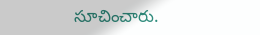సూచించారు.